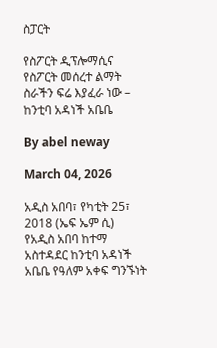ስፓርት

የስፖርት ዲፕሎማሲና የስፖርት መሰረተ ልማት ስራችን ፍሬ እያፈራ ነው – ከንቲባ አዳነች አቤቤ

By abel neway

March 04, 2026

አዲስ አበባ፣ የካቲት 25፣ 2018 (ኤፍ ኤም ሲ) የአዲስ አበባ ከተማ አስተዳደር ከንቲባ አዳነች አቤቤ የዓለም አቀፍ ግንኙነት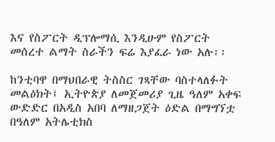እና የስፖርት ዲፕሎማሲ እንዲሁም የስፖርት መሰረተ ልማት ስራችን ፍሬ እያፈራ ነው አሉ፡፡

ከንቲባዋ በማህበራዊ ትስስር ገጻቸው ባስተላለፉት መልዕክት፤ ኢትዮጵያ ለመጀመሪያ ጊዜ ዓለም አቀፍ ውድድር በአዲስ አበባ ለማዘጋጀት ዕድል በማግኘቷ በዓለም አትሌቲክስ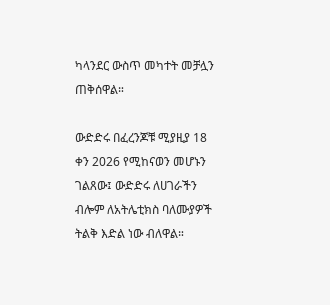ካላንደር ውስጥ መካተት መቻሏን ጠቅሰዋል።

ውድድሩ በፈረንጆቹ ሚያዚያ 18 ቀን 2026 የሚከናወን መሆኑን ገልጸው፤ ውድድሩ ለሀገራችን ብሎም ለአትሌቲክስ ባለሙያዎች ትልቅ እድል ነው ብለዋል።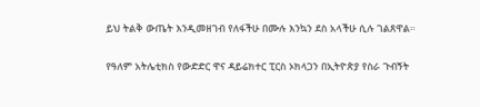ይህ ትልቅ ውጤት እንዲመዘገብ የለፋችሁ በሙሉ እንኳን ደስ አላችሁ ሲሉ ገልጸዋል።

የዓለም አትሌቲክስ የውድድር ዋና ዳይሬክተር ፒርስ ኦክላጋን በኢትዮጵያ የስራ ጉብኝት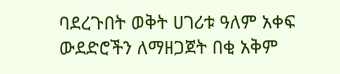ባደረጉበት ወቅት ሀገሪቱ ዓለም አቀፍ ውደድሮችን ለማዘጋጀት በቂ አቅም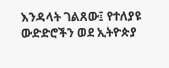እንዳላት ገልጸው፤ የተለያዩ ውድድሮችን ወደ ኢትዮጵያ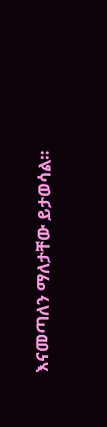እናመጣለን ማለታቸው ይታወሳል።